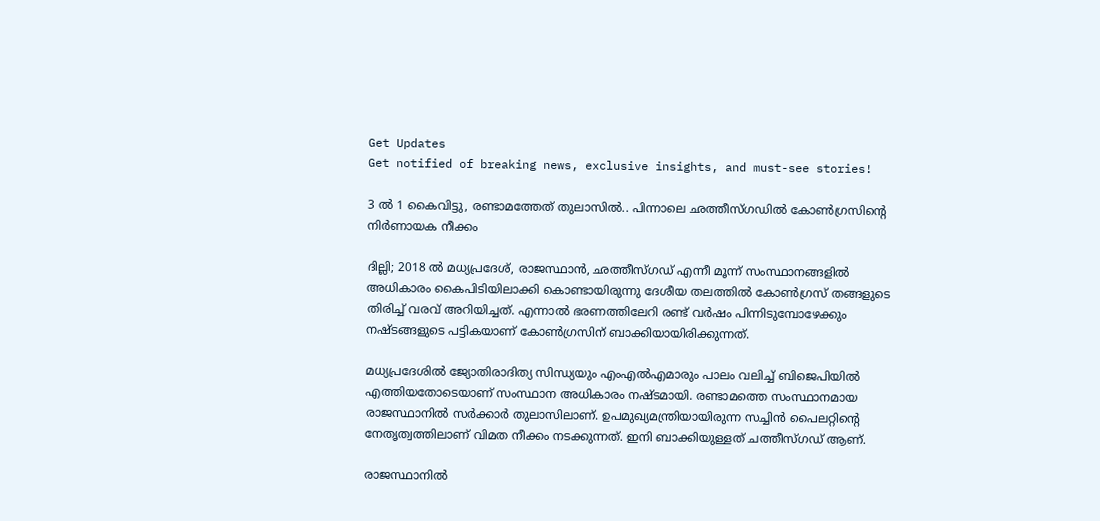Get Updates
Get notified of breaking news, exclusive insights, and must-see stories!

3 ൽ 1 കൈവിട്ടു, രണ്ടാമത്തേത് തുലാസിൽ.. പിന്നാലെ ഛത്തീസ്ഗഡിൽ കോൺഗ്രസിന്റെ നിർണായക നീക്കം

ദില്ലി; 2018 ൽ മധ്യപ്രദേശ്, രാജസ്ഥാൻ, ഛത്തീസ്ഗഡ് എന്നീ മൂന്ന് സംസ്ഥാനങ്ങളിൽ അധികാരം കൈപിടിയിലാക്കി കൊണ്ടായിരുന്നു ദേശീയ തലത്തിൽ കോൺഗ്രസ് തങ്ങളുടെ തിരിച്ച് വരവ് അറിയിച്ചത്. എന്നാൽ ഭരണത്തിലേറി രണ്ട് വർഷം പിന്നിടുമ്പോഴേക്കും നഷ്ടങ്ങളുടെ പട്ടികയാണ് കോൺഗ്രസിന് ബാക്കിയായിരിക്കുന്നത്.

മധ്യപ്രദേശിൽ ജ്യോതിരാദിത്യ സിന്ധ്യയും എംഎൽഎമാരും പാലം വലിച്ച് ബിജെപിയിൽ എത്തിയതോടെയാണ് സംസ്ഥാന അധികാരം നഷ്ടമായി. രണ്ടാമത്തെ സംസ്ഥാനമായ രാജസ്ഥാനിൽ സർക്കാർ തുലാസിലാണ്. ഉപമുഖ്യമന്ത്രിയായിരുന്ന സച്ചിൻ പൈലറ്റിന്റെ നേതൃത്വത്തിലാണ് വിമത നീക്കം നടക്കുന്നത്. ഇനി ബാക്കിയുള്ളത് ചത്തീസ്ഗഡ് ആണ്.

രാജസ്ഥാനിൽ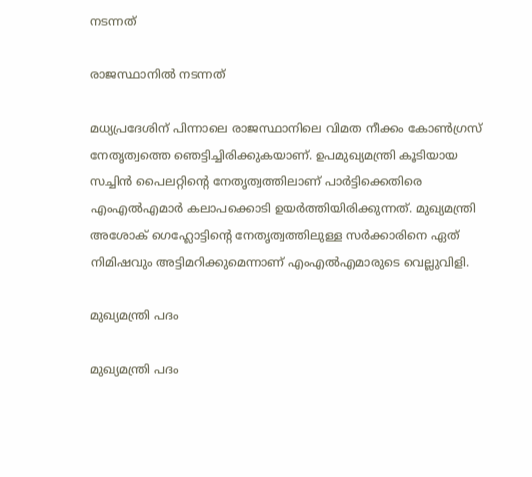നടന്നത്

രാജസ്ഥാനിൽ നടന്നത്

മധ്യപ്രദേശിന് പിന്നാലെ രാജസ്ഥാനിലെ വിമത നീക്കം കോൺഗ്രസ് നേതൃത്വത്തെ ഞെട്ടിച്ചിരിക്കുകയാണ്. ഉപമുഖ്യമന്ത്രി കൂടിയായ സച്ചിൻ പൈലറ്റിന്റെ നേതൃത്വത്തിലാണ് പാർട്ടിക്കെതിരെ എംഎൽഎമാർ കലാപക്കൊടി ഉയർത്തിയിരിക്കുന്നത്. മുഖ്യമന്ത്രി അശോക് ഗെഹ്ലോട്ടിന്റെ നേതൃത്വത്തിലുള്ള സർക്കാരിനെ ഏത് നിമിഷവും അട്ടിമറിക്കുമെന്നാണ് എംഎൽഎമാരുടെ വെല്ലുവിളി.

മുഖ്യമന്ത്രി പദം

മുഖ്യമന്ത്രി പദം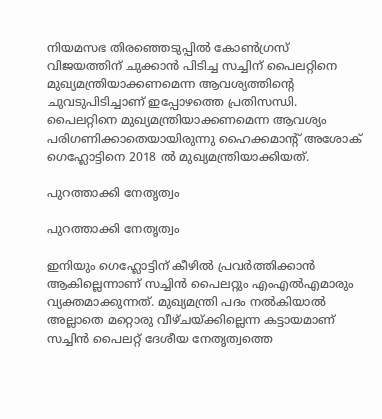നിയമസഭ തിരഞ്ഞെടുപ്പിൽ കോൺഗ്രസ് വിജയത്തിന് ചുക്കാൻ പിടിച്ച സച്ചിന് പൈലറ്റിനെ മുഖ്യമന്ത്രിയാക്കണമെന്ന ആവശ്യത്തിന്റെ ചുവടുപിടിച്ചാണ് ഇപ്പോഴത്തെ പ്രതിസന്ധി. പൈലറ്റിനെ മുഖ്യമന്ത്രിയാക്കണമെന്ന ആവശ്യം പരിഗണിക്കാതെയായിരുന്നു ഹൈക്കമാന്റ് അശോക് ഗെഹ്ലോട്ടിനെ 2018 ൽ മുഖ്യമന്ത്രിയാക്കിയത്.

പുറത്താക്കി നേതൃത്വം

പുറത്താക്കി നേതൃത്വം

ഇനിയും ഗെഹ്ലോട്ടിന് കീഴിൽ പ്രവർത്തിക്കാൻ ആകില്ലെന്നാണ് സച്ചിൻ പൈലറ്റും എംഎൽഎമാരും വ്യക്തമാക്കുന്നത്. മുഖ്യമന്ത്രി പദം നൽകിയാൽ അല്ലാതെ മറ്റൊരു വീഴ്ചയ്ക്കില്ലെന്ന കട്ടായമാണ് സച്ചിൻ പൈലറ്റ് ദേശീയ നേതൃത്വത്തെ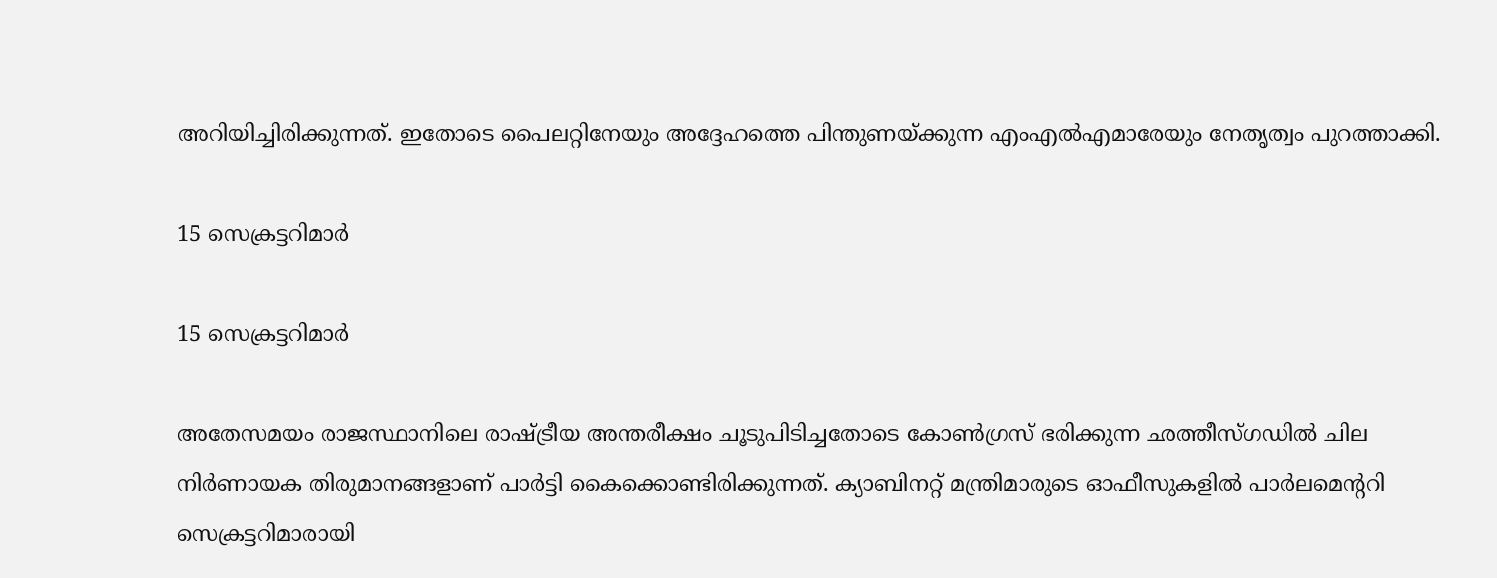അറിയിച്ചിരിക്കുന്നത്. ഇതോടെ പൈലറ്റിനേയും അദ്ദേഹത്തെ പിന്തുണയ്ക്കുന്ന എംഎൽഎമാരേയും നേതൃത്വം പുറത്താക്കി.

15 സെക്രട്ടറിമാർ

15 സെക്രട്ടറിമാർ

അതേസമയം രാജസ്ഥാനിലെ രാഷ്ട്രീയ അന്തരീക്ഷം ചൂടുപിടിച്ചതോടെ കോൺഗ്രസ് ഭരിക്കുന്ന ഛത്തീസ്ഗഡിൽ ചില നിർണായക തിരുമാനങ്ങളാണ് പാർട്ടി കൈക്കൊണ്ടിരിക്കുന്നത്. ക്യാബിനറ്റ് മന്ത്രിമാരുടെ ഓഫീസുകളില്‍ പാര്‍ലമെന്ററി സെക്രട്ടറിമാരായി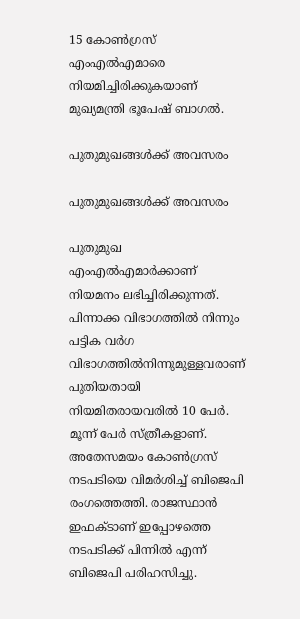15 കോണ്‍ഗ്രസ് എംഎല്‍എമാരെ നിയമിച്ചിരിക്കുകയാണ് മുഖ്യമന്ത്രി ഭൂപേഷ് ബാഗൽ.

പുതുമുഖങ്ങൾക്ക് അവസരം

പുതുമുഖങ്ങൾക്ക് അവസരം

പുതുമുഖ എംഎൽഎമാർക്കാണ് നിയമനം ലഭിച്ചിരിക്കുന്നത്. പിന്നാക്ക വിഭാഗത്തില്‍ നിന്നും പട്ടിക വര്‍ഗ വിഭാഗത്തില്‍നിന്നുമുള്ളവരാണ് പുതിയതായി നിയമിതരായവരിൽ 10 പേർ. മൂന്ന് പേർ സ്ത്രീകളാണ്. അതേസമയം കോൺഗ്രസ് നടപടിയെ വിമർശിച്ച് ബിജെപി രംഗത്തെത്തി. രാജസ്ഥാൻ ഇഫക്ടാണ് ഇപ്പോഴത്തെ നടപടിക്ക് പിന്നിൽ എന്ന് ബിജെപി പരിഹസിച്ചു.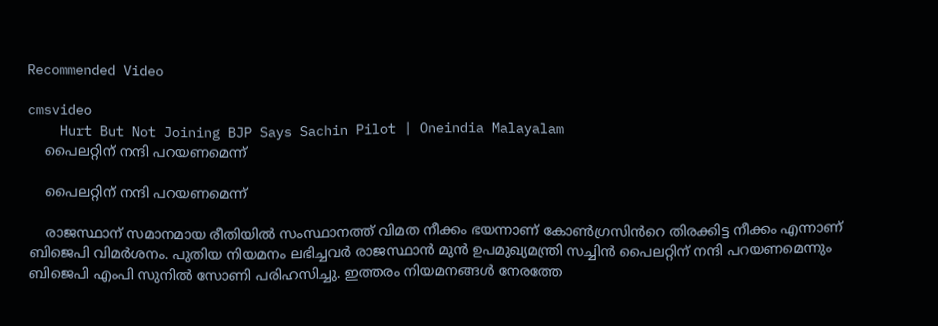Recommended Video

cmsvideo
    Hurt But Not Joining BJP Says Sachin Pilot | Oneindia Malayalam
    പൈലറ്റിന് നന്ദി പറയണമെന്ന്

    പൈലറ്റിന് നന്ദി പറയണമെന്ന്

    രാജസ്ഥാന് സമാനമായ രീതിയിൽ സംസ്ഥാനത്ത് വിമത നീക്കം ഭയന്നാണ് കോൺഗ്രസിൻറെ തിരക്കിട്ട നീക്കം എന്നാണ് ബിജെപി വിമർശനം. പുതിയ നിയമനം ലഭിച്ചവര്‍ രാജസ്ഥാന്‍ മുന്‍ ഉപമുഖ്യമന്ത്രി സച്ചിന്‍ പൈലറ്റിന് നന്ദി പറയണമെന്നും ബിജെപി എംപി സുനില്‍ സോണി പരിഹസിച്ചു. ഇത്തരം നിയമനങ്ങൾ നേരത്തേ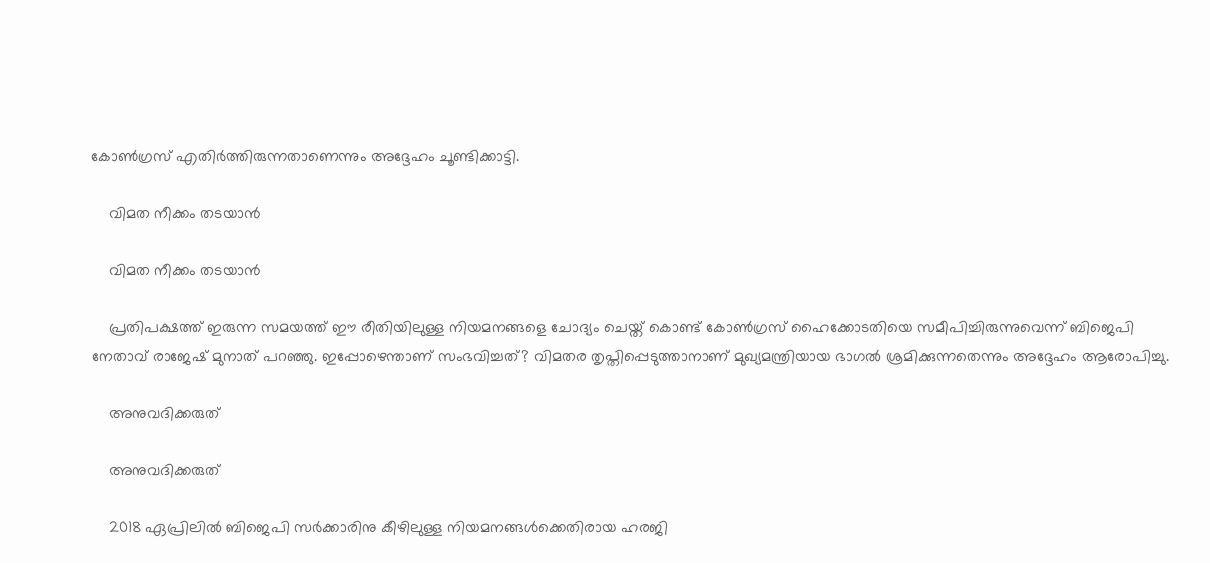കോൺഗ്രസ് എതിർത്തിരുന്നതാണെന്നും അദ്ദേഹം ചൂണ്ടിക്കാട്ടി.

    വിമത നീക്കം തടയാൻ

    വിമത നീക്കം തടയാൻ

    പ്രതിപക്ഷത്ത് ഇരുന്ന സമയത്ത് ഈ രീതിയിലുള്ള നിയമനങ്ങളെ ചോദ്യം ചെയ്ത് കൊണ്ട് കോൺഗ്രസ് ഹൈക്കോടതിയെ സമീപിച്ചിരുന്നുവെന്ന് ബിജെപി നേതാവ് രാജേഷ് മുനാത് പറഞ്ഞു. ഇപ്പോഴെന്താണ് സംഭവിച്ചത്? വിമതര തൃപ്തിപ്പെടുത്താനാണ് മുഖ്യമന്ത്രിയായ ഭാഗൽ ശ്രമിക്കുന്നതെന്നും അദ്ദേഹം ആരോപിച്ചു.

    അനുവദിക്കരുത്

    അനുവദിക്കരുത്

    2018 ഏപ്രിലിൽ ബിജെപി സർക്കാരിനു കീഴിലുള്ള നിയമനങ്ങൾക്കെതിരായ ഹരജി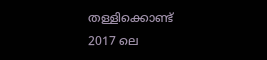തള്ളിക്കൊണ്ട് 2017 ലെ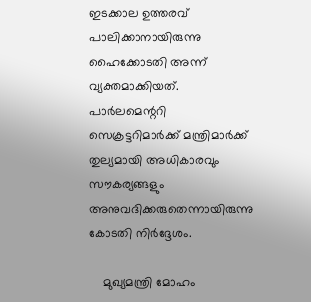ഇടക്കാല ഉത്തരവ് പാലിക്കാനായിരുന്നു ഹൈക്കോടതി അന്ന് വ്യക്തമാക്കിയത്. പാർലമെന്ററി സെക്രട്ടറിമാർക്ക് മന്ത്രിമാർക്ക് തുല്യമായി അധികാരവും സൗകര്യങ്ങളും അനുവദിക്കരുതെന്നായിരുന്നു കോടതി നിർദ്ദേശം.

    മുഖ്യമന്ത്രി മോഹം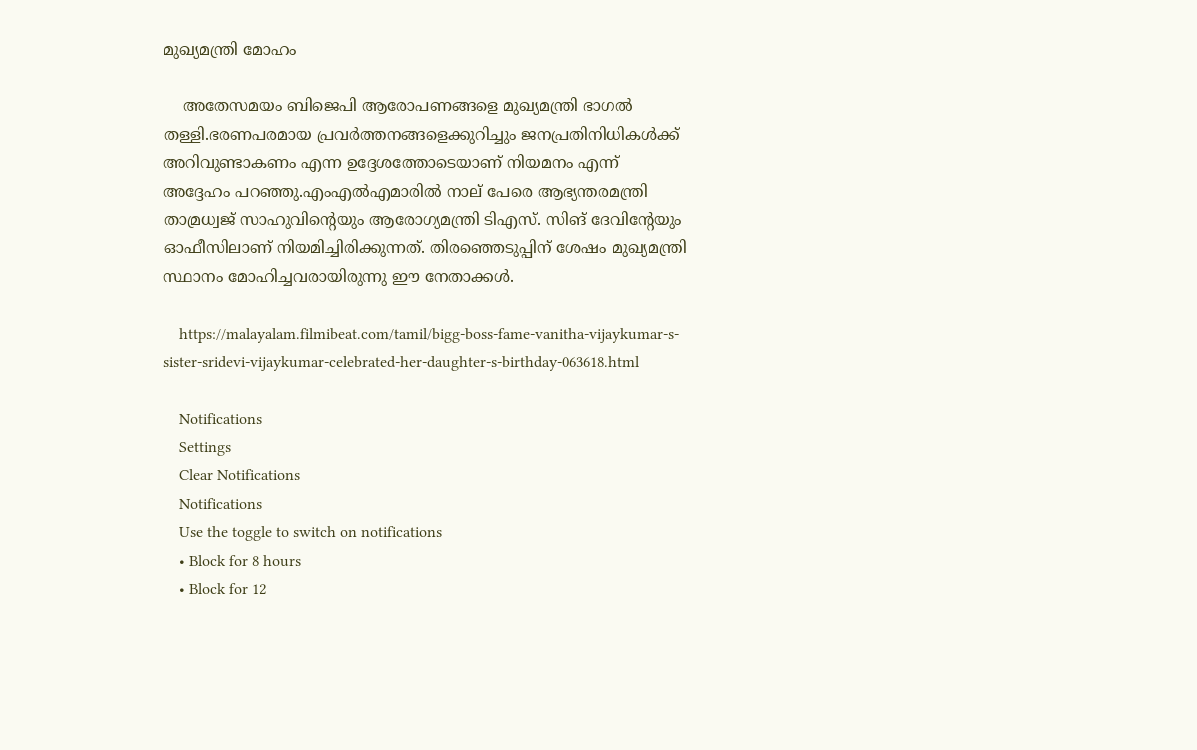മുഖ്യമന്ത്രി മോഹം

    അതേസമയം ബിജെപി ആരോപണങ്ങളെ മുഖ്യമന്ത്രി ഭാഗൽ തള്ളി.ഭരണപരമായ പ്രവർത്തനങ്ങളെക്കുറിച്ചും ജനപ്രതിനിധികൾക്ക് അറിവുണ്ടാകണം എന്ന ഉദ്ദേശത്തോടെയാണ് നിയമനം എന്ന് അദ്ദേഹം പറഞ്ഞു.എംഎല്‍എമാരില്‍ നാല് പേരെ ആഭ്യന്തരമന്ത്രി താമ്രധ്വജ് സാഹുവിന്റെയും ആരോഗ്യമന്ത്രി ടിഎസ്. സിങ്‌ ദേവിന്റേയും ഓഫീസിലാണ് നിയമിച്ചിരിക്കുന്നത്. തിരഞ്ഞെടുപ്പിന് ശേഷം മുഖ്യമന്ത്രി സ്ഥാനം മോഹിച്ചവരായിരുന്നു ഈ നേതാക്കൾ.

    https://malayalam.filmibeat.com/tamil/bigg-boss-fame-vanitha-vijaykumar-s-sister-sridevi-vijaykumar-celebrated-her-daughter-s-birthday-063618.html

    Notifications
    Settings
    Clear Notifications
    Notifications
    Use the toggle to switch on notifications
    • Block for 8 hours
    • Block for 12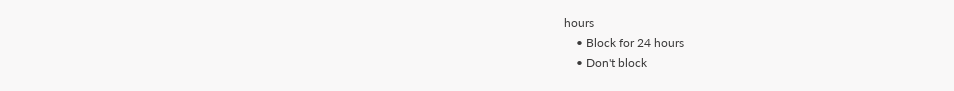hours
    • Block for 24 hours
    • Don't block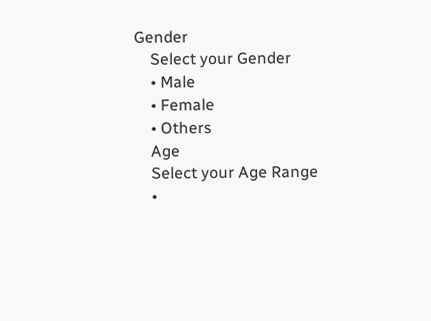Gender
    Select your Gender
    • Male
    • Female
    • Others
    Age
    Select your Age Range
    •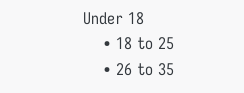Under 18
    • 18 to 25
    • 26 to 35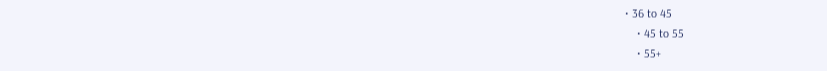• 36 to 45
    • 45 to 55
    • 55+